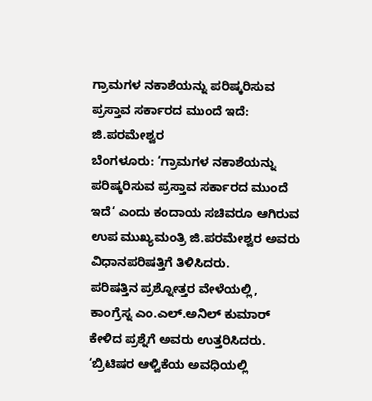ಗ್ರಾಮಗಳ ನಕಾಶೆಯನ್ನು ಪರಿಷ್ಕರಿಸುವ ಪ್ರಸ್ತಾವ ಸರ್ಕಾರದ ಮುಂದೆ ಇದೆ: ಜಿ.ಪರಮೇಶ್ವರ
ಬೆಂಗಳೂರು: ‘ಗ್ರಾಮಗಳ ನಕಾಶೆಯನ್ನು ಪರಿಷ್ಕರಿಸುವ ಪ್ರಸ್ತಾವ ಸರ್ಕಾರದ ಮುಂದೆ ಇದೆ‘ ಎಂದು ಕಂದಾಯ ಸಚಿವರೂ ಆಗಿರುವ ಉಪ ಮುಖ್ಯಮಂತ್ರಿ ಜಿ.ಪರಮೇಶ್ವರ ಅವರು ವಿಧಾನಪರಿಷತ್ತಿಗೆ ತಿಳಿಸಿದರು.
ಪರಿಷತ್ತಿನ ಪ್ರಶ್ನೋತ್ತರ ವೇಳೆಯಲ್ಲಿ, ಕಾಂಗ್ರೆಸ್ನ ಎಂ.ಎಲ್.ಅನಿಲ್ ಕುಮಾರ್ ಕೇಳಿದ ಪ್ರಶ್ನೆಗೆ ಅವರು ಉತ್ತರಿಸಿದರು. ‘ಬ್ರಿಟಿಷರ ಆಳ್ವಿಕೆಯ ಅವಧಿಯಲ್ಲಿ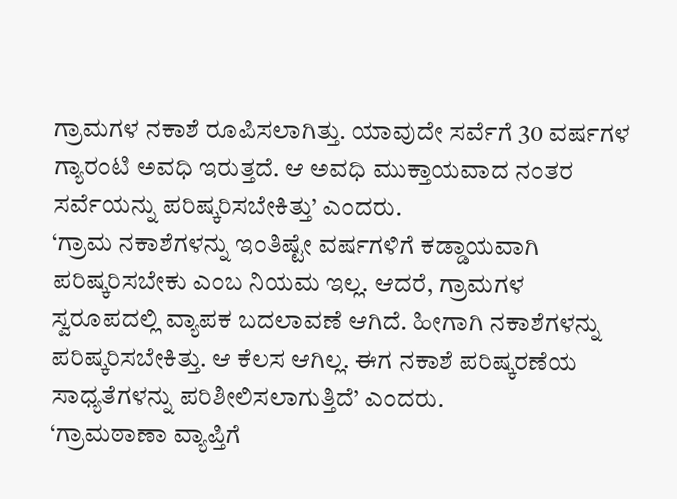ಗ್ರಾಮಗಳ ನಕಾಶೆ ರೂಪಿಸಲಾಗಿತ್ತು. ಯಾವುದೇ ಸರ್ವೆಗೆ 30 ವರ್ಷಗಳ ಗ್ಯಾರಂಟಿ ಅವಧಿ ಇರುತ್ತದೆ. ಆ ಅವಧಿ ಮುಕ್ತಾಯವಾದ ನಂತರ ಸರ್ವೆಯನ್ನು ಪರಿಷ್ಕರಿಸಬೇಕಿತ್ತು’ ಎಂದರು.
‘ಗ್ರಾಮ ನಕಾಶೆಗಳನ್ನು ಇಂತಿಷ್ಟೇ ವರ್ಷಗಳಿಗೆ ಕಡ್ಡಾಯವಾಗಿ ಪರಿಷ್ಕರಿಸಬೇಕು ಎಂಬ ನಿಯಮ ಇಲ್ಲ. ಆದರೆ, ಗ್ರಾಮಗಳ ಸ್ವರೂಪದಲ್ಲಿ ವ್ಯಾಪಕ ಬದಲಾವಣೆ ಆಗಿದೆ. ಹೀಗಾಗಿ ನಕಾಶೆಗಳನ್ನು ಪರಿಷ್ಕರಿಸಬೇಕಿತ್ತು. ಆ ಕೆಲಸ ಆಗಿಲ್ಲ. ಈಗ ನಕಾಶೆ ಪರಿಷ್ಕರಣೆಯ ಸಾಧ್ಯತೆಗಳನ್ನು ಪರಿಶೀಲಿಸಲಾಗುತ್ತಿದೆ’ ಎಂದರು.
‘ಗ್ರಾಮಠಾಣಾ ವ್ಯಾಪ್ತಿಗೆ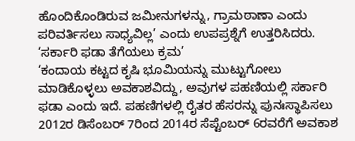ಹೊಂದಿಕೊಂಡಿರುವ ಜಮೀನುಗಳನ್ನು, ಗ್ರಾಮಠಾಣಾ ಎಂದು ಪರಿವರ್ತಿಸಲು ಸಾಧ್ಯವಿಲ್ಲ’ ಎಂದು ಉಪಪ್ರಶ್ನೆಗೆ ಉತ್ತರಿಸಿದರು.
‘ಸರ್ಕಾರಿ ಫಡಾ ತೆಗೆಯಲು ಕ್ರಮ’
‘ಕಂದಾಯ ಕಟ್ಟದ ಕೃಷಿ ಭೂಮಿಯನ್ನು ಮುಟ್ಟುಗೋಲು ಮಾಡಿಕೊಳ್ಳಲು ಅವಕಾಶವಿದ್ದು, ಅವುಗಳ ಪಹಣಿಯಲ್ಲಿ ಸರ್ಕಾರಿ ಫಡಾ ಎಂದು ಇದೆ. ಪಹಣಿಗಳಲ್ಲಿ ರೈತರ ಹೆಸರನ್ನು ಪುನಃಸ್ಥಾಪಿಸಲು 2012ರ ಡಿಸೆಂಬರ್ 7ರಿಂದ 2014ರ ಸೆಪ್ಟೆಂಬರ್ 6ರವರೆಗೆ ಅವಕಾಶ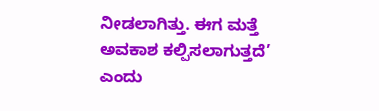ನೀಡಲಾಗಿತ್ತು. ಈಗ ಮತ್ತೆ ಅವಕಾಶ ಕಲ್ಪಿಸಲಾಗುತ್ತದೆ’ ಎಂದು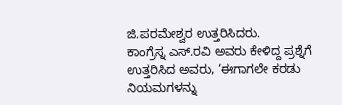ಜಿ.ಪರಮೇಶ್ವರ ಉತ್ತರಿಸಿದರು.
ಕಾಂಗ್ರೆಸ್ನ ಎಸ್.ರವಿ ಅವರು ಕೇಳಿದ್ದ ಪ್ರಶ್ನೆಗೆ ಉತ್ತರಿಸಿದ ಅವರು, ‘ಈಗಾಗಲೇ ಕರಡು ನಿಯಮಗಳನ್ನು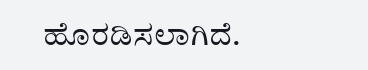ಹೊರಡಿಸಲಾಗಿದೆ.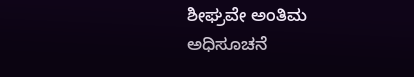ಶೀಘ್ರವೇ ಅಂತಿಮ ಅಧಿಸೂಚನೆ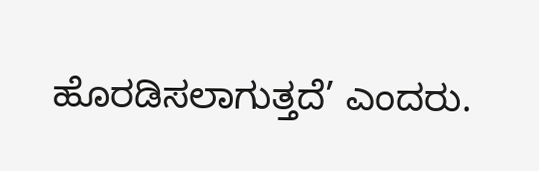ಹೊರಡಿಸಲಾಗುತ್ತದೆ’ ಎಂದರು.